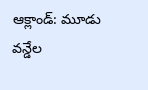ఆక్లాండ్: మూడు వన్డేల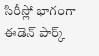సిరీస్లో భాగంగా ఈడెన్ పార్క్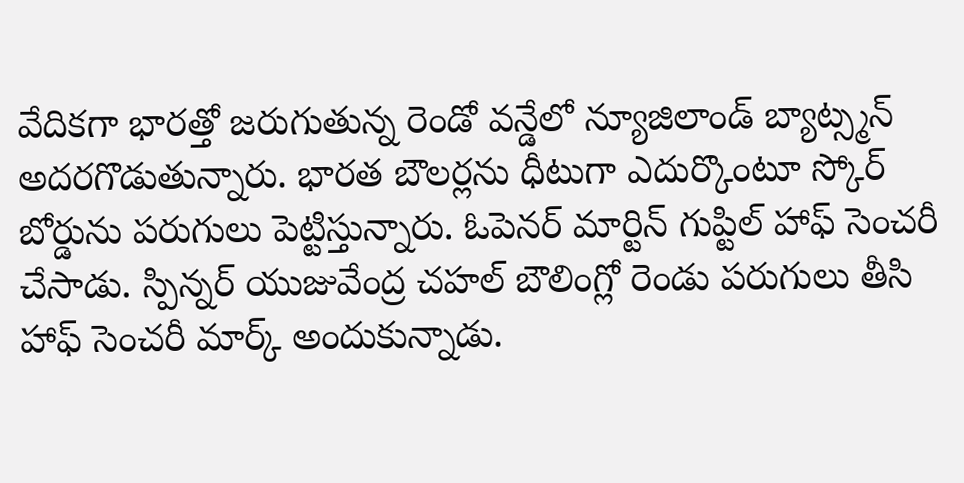వేదికగా భారత్తో జరుగుతున్న రెండో వన్డేలో న్యూజిలాండ్ బ్యాట్స్మన్ అదరగొడుతున్నారు. భారత బౌలర్లను ధీటుగా ఎదుర్కొంటూ స్కోర్ బోర్డును పరుగులు పెట్టిస్తున్నారు. ఓపెనర్ మార్టిన్ గుప్టిల్ హాఫ్ సెంచరీ చేసాడు. స్పిన్నర్ యుజువేంద్ర చహల్ బౌలింగ్లో రెండు పరుగులు తీసి హాఫ్ సెంచరీ మార్క్ అందుకున్నాడు.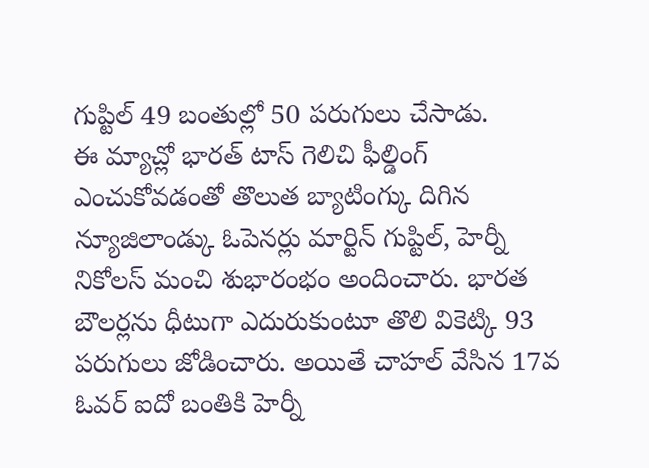గుప్టిల్ 49 బంతుల్లో 50 పరుగులు చేసాడు.
ఈ మ్యాచ్లో భారత్ టాస్ గెలిచి ఫీల్డింగ్ ఎంచుకోవడంతో తొలుత బ్యాటింగ్కు దిగిన న్యూజిలాండ్కు ఓపెనర్లు మార్టిన్ గుప్టిల్, హెర్నీ నికోలస్ మంచి శుభారంభం అందించారు. భారత బౌలర్లను ధీటుగా ఎదురుకుంటూ తొలి వికెట్కి 93 పరుగులు జోడించారు. అయితే చాహల్ వేసిన 17వ ఓవర్ ఐదో బంతికి హెర్నీ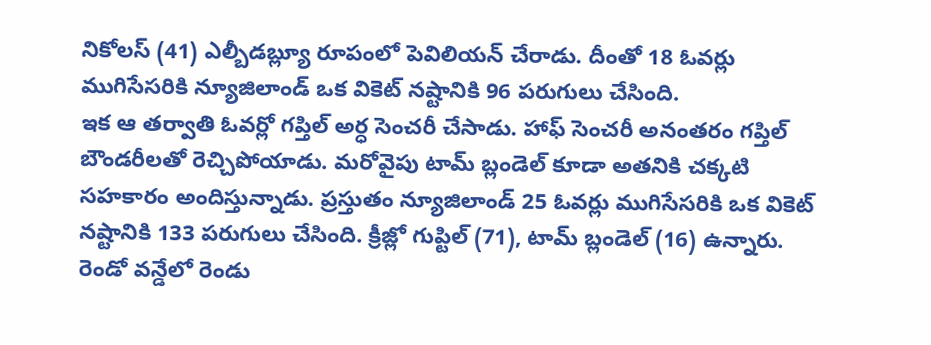నికోలస్ (41) ఎల్బీడబ్ల్యూ రూపంలో పెవిలియన్ చేరాడు. దీంతో 18 ఓవర్లు ముగిసేసరికి న్యూజిలాండ్ ఒక వికెట్ నష్టానికి 96 పరుగులు చేసింది.
ఇక ఆ తర్వాతి ఓవర్లో గప్తిల్ అర్ధ సెంచరీ చేసాడు. హాఫ్ సెంచరీ అనంతరం గప్తిల్ బౌండరీలతో రెచ్చిపోయాడు. మరోవైపు టామ్ బ్లండెల్ కూడా అతనికి చక్కటి సహకారం అందిస్తున్నాడు. ప్రస్తుతం న్యూజిలాండ్ 25 ఓవర్లు ముగిసేసరికి ఒక వికెట్ నష్టానికి 133 పరుగులు చేసింది. క్రీజ్లో గుప్టిల్ (71), టామ్ బ్లండెల్ (16) ఉన్నారు.
రెండో వన్డేలో రెండు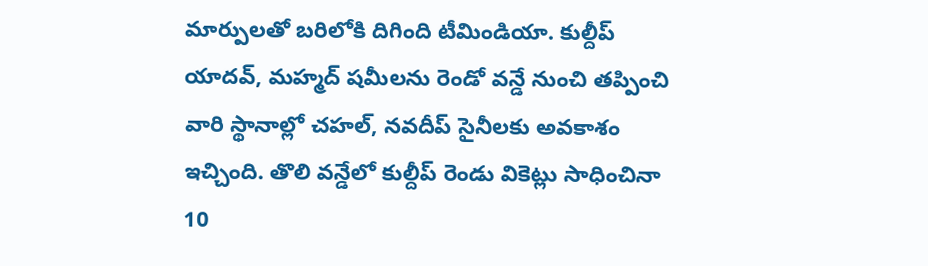మార్పులతో బరిలోకి దిగింది టీమిండియా. కుల్దీప్ యాదవ్, మహ్మద్ షమీలను రెండో వన్డే నుంచి తప్పించి వారి స్థానాల్లో చహల్, నవదీప్ సైనీలకు అవకాశం ఇచ్చింది. తొలి వన్డేలో కుల్దీప్ రెండు వికెట్లు సాధించినా 10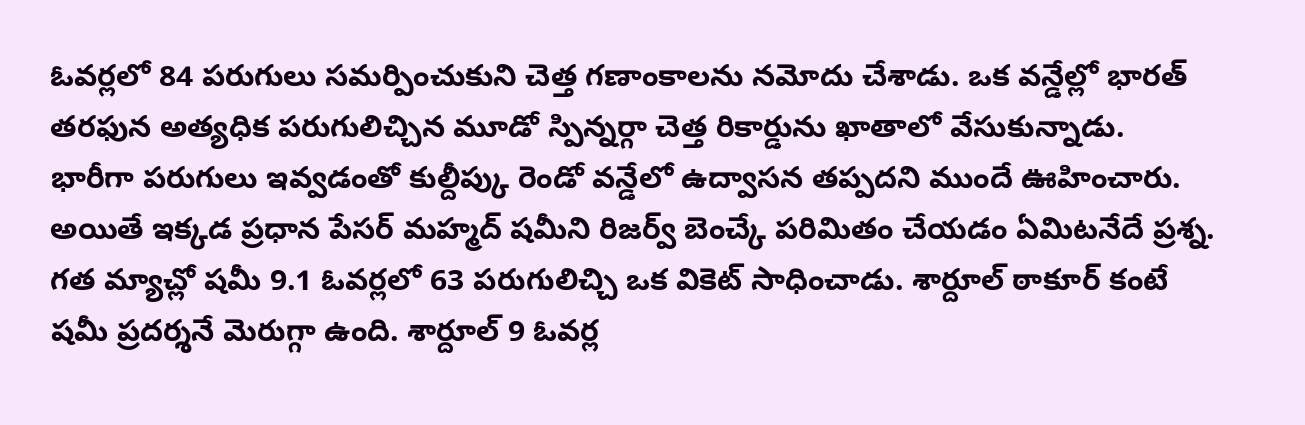ఓవర్లలో 84 పరుగులు సమర్పించుకుని చెత్త గణాంకాలను నమోదు చేశాడు. ఒక వన్డేల్లో భారత్ తరఫున అత్యధిక పరుగులిచ్చిన మూడో స్పిన్నర్గా చెత్త రికార్డును ఖాతాలో వేసుకున్నాడు.
భారీగా పరుగులు ఇవ్వడంతో కుల్దీప్కు రెండో వన్డేలో ఉద్వాసన తప్పదని ముందే ఊహించారు. అయితే ఇక్కడ ప్రధాన పేసర్ మహ్మద్ షమీని రిజర్వ్ బెంచ్కే పరిమితం చేయడం ఏమిటనేదే ప్రశ్న. గత మ్యాచ్లో షమీ 9.1 ఓవర్లలో 63 పరుగులిచ్చి ఒక వికెట్ సాధించాడు. శార్దూల్ ఠాకూర్ కంటే షమీ ప్రదర్శనే మెరుగ్గా ఉంది. శార్దూల్ 9 ఓవర్ల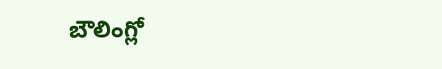బౌలింగ్లో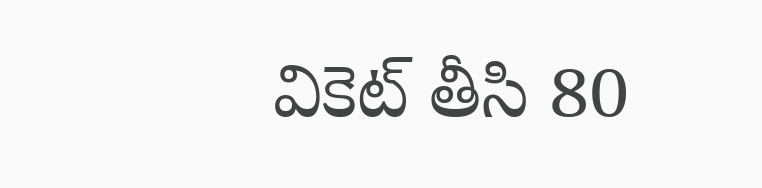వికెట్ తీసి 80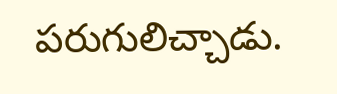పరుగులిచ్చాడు.